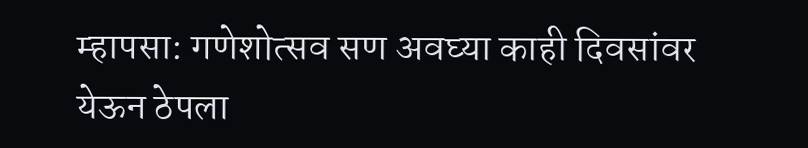म्हापसा: गणेशोत्सव सण अवघ्या काही दिवसांवर येऊन ठेपला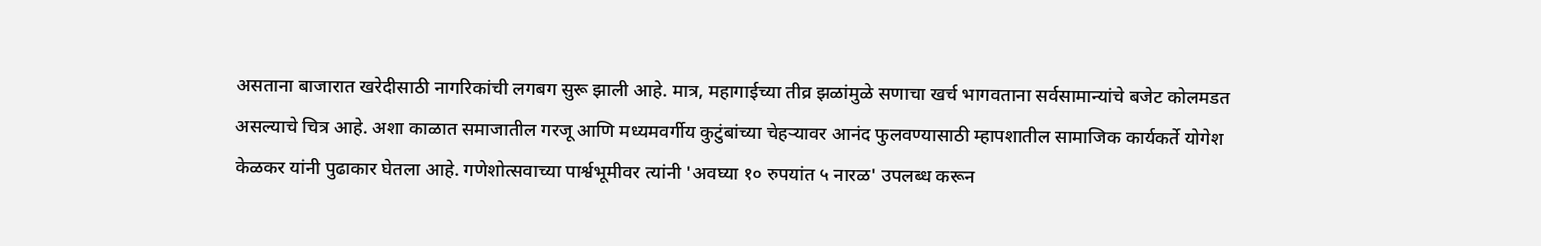असताना बाजारात खरेदीसाठी नागरिकांची लगबग सुरू झाली आहे. मात्र, महागाईच्या तीव्र झळांमुळे सणाचा खर्च भागवताना सर्वसामान्यांचे बजेट कोलमडत असल्याचे चित्र आहे. अशा काळात समाजातील गरजू आणि मध्यमवर्गीय कुटुंबांच्या चेहऱ्यावर आनंद फुलवण्यासाठी म्हापशातील सामाजिक कार्यकर्ते योगेश केळकर यांनी पुढाकार घेतला आहे. गणेशोत्सवाच्या पार्श्वभूमीवर त्यांनी 'अवघ्या १० रुपयांत ५ नारळ' उपलब्ध करून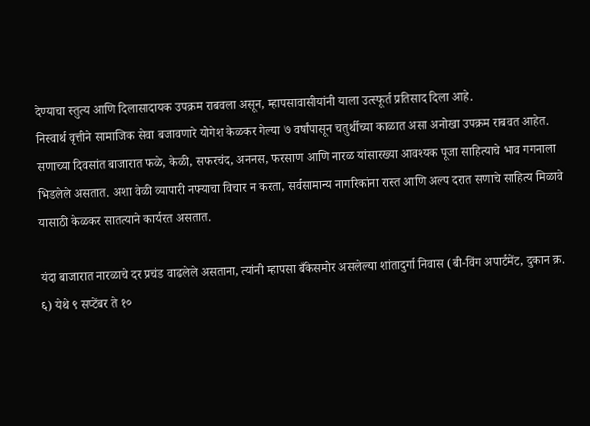देण्याचा स्तुत्य आणि दिलासादायक उपक्रम राबवला असून, म्हापसावासीयांनी याला उत्स्फूर्त प्रतिसाद दिला आहे.
निस्वार्थ वृत्तीने सामाजिक सेवा बजावणारे योगेश केळकर गेल्या ७ वर्षांपासून चतुर्थीच्या काळात असा अनोखा उपक्रम राबवत आहेत. सणाच्या दिवसांत बाजारात फळे, केळी, सफरचंद, अननस, फरसाण आणि नारळ यांसारख्या आवश्यक पूजा साहित्याचे भाव गगनाला भिडलेले असतात. अशा वेळी व्यापारी नफ्याचा विचार न करता, सर्वसामान्य नागरिकांना रास्त आणि अल्प दरात सणाचे साहित्य मिळावे यासाठी केळकर सातत्याने कार्यरत असतात.

यंदा बाजारात नारळाचे दर प्रचंड वाढलेले असताना, त्यांनी म्हापसा बँकेसमोर असलेल्या शांतादुर्गा निवास (बी-विंग अपार्टमेंट, दुकान क्र. ६) येथे ९ सप्टेंबर ते १०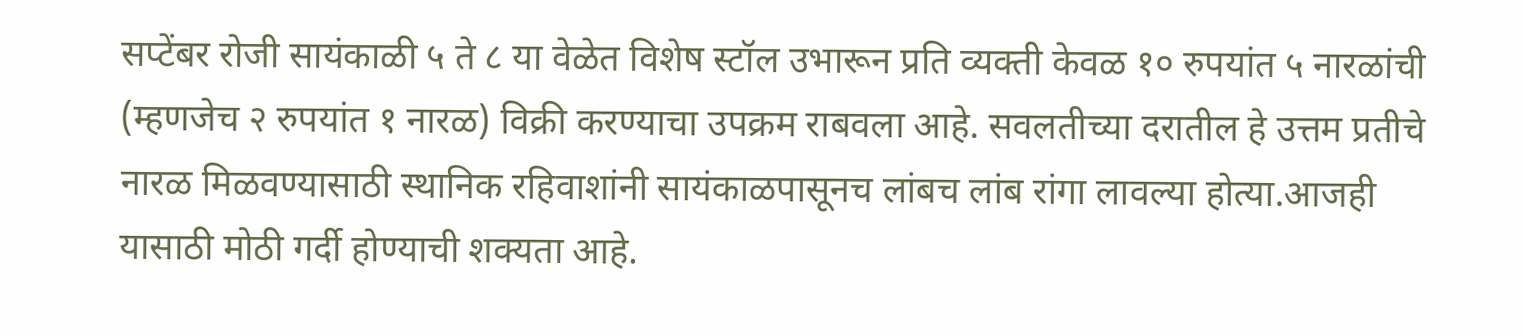सप्टेंबर रोजी सायंकाळी ५ ते ८ या वेळेत विशेष स्टॉल उभारून प्रति व्यक्ती केवळ १० रुपयांत ५ नारळांची (म्हणजेच २ रुपयांत १ नारळ) विक्री करण्याचा उपक्रम राबवला आहे. सवलतीच्या दरातील हे उत्तम प्रतीचे नारळ मिळवण्यासाठी स्थानिक रहिवाशांनी सायंकाळपासूनच लांबच लांब रांगा लावल्या होत्या.आजही यासाठी मोठी गर्दी होण्याची शक्यता आहे.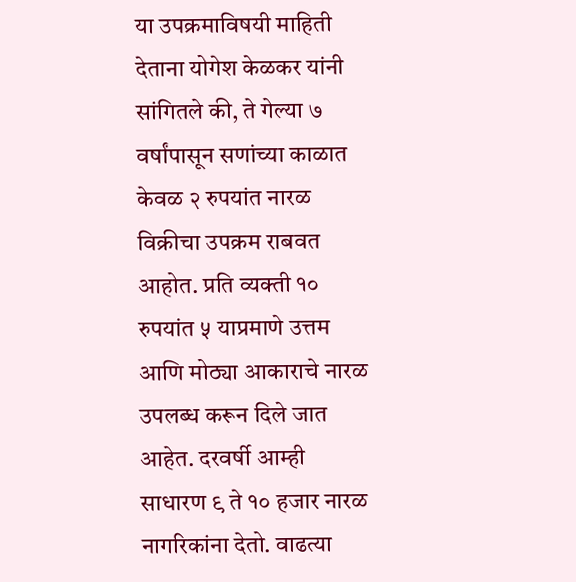या उपक्रमाविषयी माहिती देताना योगेश केळकर यांनी सांगितले की, ते गेल्या ७ वर्षांपासून सणांच्या काळात केवळ २ रुपयांत नारळ विक्रीचा उपक्रम राबवत आहोत. प्रति व्यक्ती १० रुपयांत ५ याप्रमाणे उत्तम आणि मोठ्या आकाराचे नारळ उपलब्ध करून दिले जात आहेत. दरवर्षी आम्ही साधारण ९ ते १० हजार नारळ नागरिकांना देतो. वाढत्या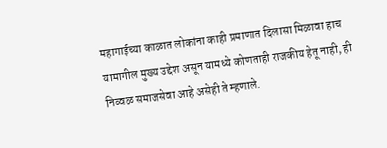महागाईच्या काळात लोकांना काही प्रमाणात दिलासा मिळावा हाच यामागील मुख्य उद्देश असून यामध्ये कोणताही राजकीय हेतू नाही, ही निव्वळ समाजसेवा आहे असेही ते म्हणाले.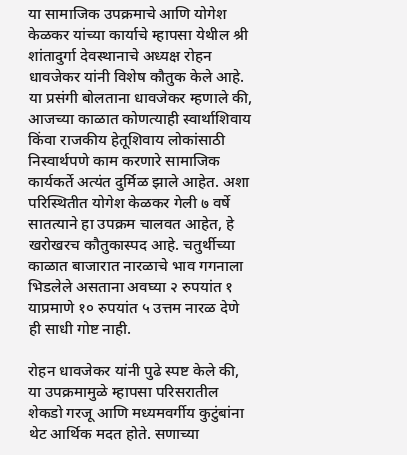या सामाजिक उपक्रमाचे आणि योगेश केळकर यांच्या कार्याचे म्हापसा येथील श्री शांतादुर्गा देवस्थानाचे अध्यक्ष रोहन धावजेकर यांनी विशेष कौतुक केले आहे. या प्रसंगी बोलताना धावजेकर म्हणाले की, आजच्या काळात कोणत्याही स्वार्थाशिवाय किंवा राजकीय हेतूशिवाय लोकांसाठी निस्वार्थपणे काम करणारे सामाजिक कार्यकर्ते अत्यंत दुर्मिळ झाले आहेत. अशा परिस्थितीत योगेश केळकर गेली ७ वर्षे सातत्याने हा उपक्रम चालवत आहेत, हे खरोखरच कौतुकास्पद आहे. चतुर्थीच्या काळात बाजारात नारळाचे भाव गगनाला भिडलेले असताना अवघ्या २ रुपयांत १ याप्रमाणे १० रुपयांत ५ उत्तम नारळ देणे ही साधी गोष्ट नाही.

रोहन धावजेकर यांनी पुढे स्पष्ट केले की, या उपक्रमामुळे म्हापसा परिसरातील शेकडो गरजू आणि मध्यमवर्गीय कुटुंबांना थेट आर्थिक मदत होते. सणाच्या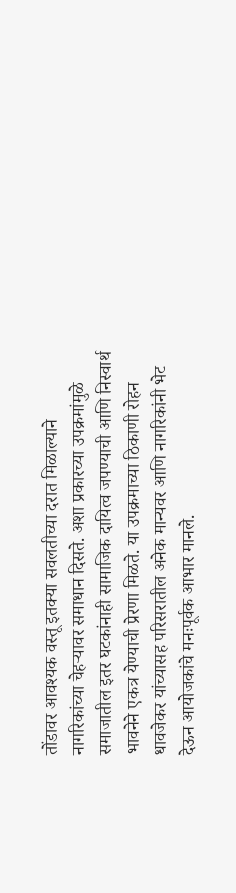तोंडावर आवश्यक वस्तू इतक्या सवलतीच्या दरात मिळाल्याने नागरिकांच्या चेहऱ्यावर समाधान दिसते. अशा प्रकारच्या उपक्रमांमुळे समाजातील इतर घटकांनाही सामाजिक दायित्व जपण्याची आणि निस्वार्थ भावनेने एकत्र येण्याची प्रेरणा मिळते. या उपक्रमाच्या ठिकाणी रोहन धावजेकर यांच्यासह परिसरातील अनेक मान्यवर आणि नागरिकांनी भेट देऊन आयोजकांचे मनःपूर्वक आभार मानले.